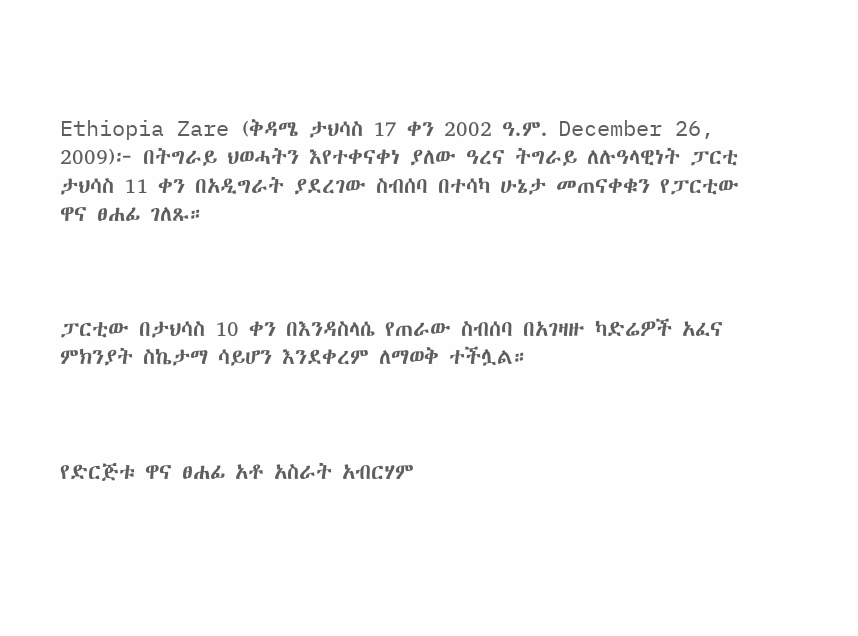Ethiopia Zare (ቅዳሜ ታህሳስ 17 ቀን 2002 ዓ.ም. December 26, 2009)፦ በትግራይ ህወሓትን እየተቀናቀነ ያለው ዓረና ትግራይ ለሉዓላዊነት ፓርቲ ታህሳስ 11 ቀን በአዲግራት ያደረገው ስብሰባ በተሳካ ሁኔታ መጠናቀቁን የፓርቲው ዋና ፀሐፊ ገለጹ።



ፓርቲው በታህሳስ 10 ቀን በእንዳስላሴ የጠራው ስብሰባ በአገዛዙ ካድሬዎች አፈና ምክንያት ስኬታማ ሳይሆን እንደቀረም ለማወቅ ተችሏል።



የድርጅቱ ዋና ፀሐፊ አቶ አስራት አብርሃም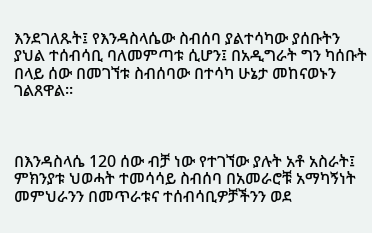እንደገለጹት፤ የእንዳስላሴው ስብሰባ ያልተሳካው ያሰቡትን ያህል ተሰብሳቢ ባለመምጣቱ ሲሆን፤ በአዲግራት ግን ካሰቡት በላይ ሰው በመገኘቱ ስብሰባው በተሳካ ሁኔታ መከናወኑን ገልጸዋል።



በእንዳስላሴ 120 ሰው ብቻ ነው የተገኘው ያሉት አቶ አስራት፤ ምክንያቱ ህወሓት ተመሳሳይ ስብሰባ በአመራሮቹ አማካኝነት መምህራንን በመጥራቱና ተሰብሳቢዎቻችንን ወደ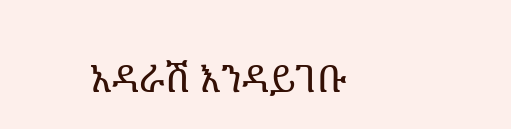አዳራሽ እንዳይገቡ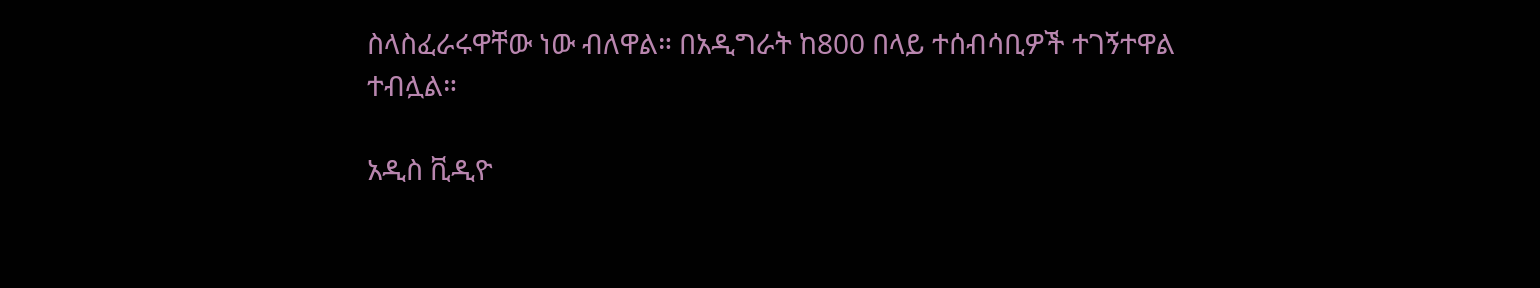ስላስፈራሩዋቸው ነው ብለዋል። በአዲግራት ከ800 በላይ ተሰብሳቢዎች ተገኝተዋል ተብሏል።

አዲስ ቪዲዮ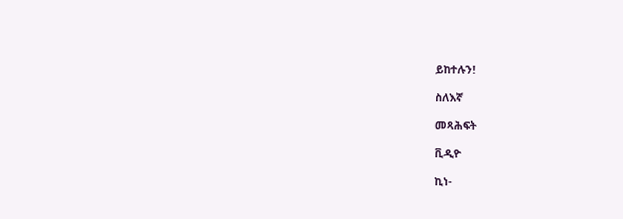ይከተሉን!

ስለእኛ

መጻሕፍት

ቪዲዮ

ኪነ-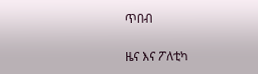ጥበብ

ዜና እና ፖለቲካ